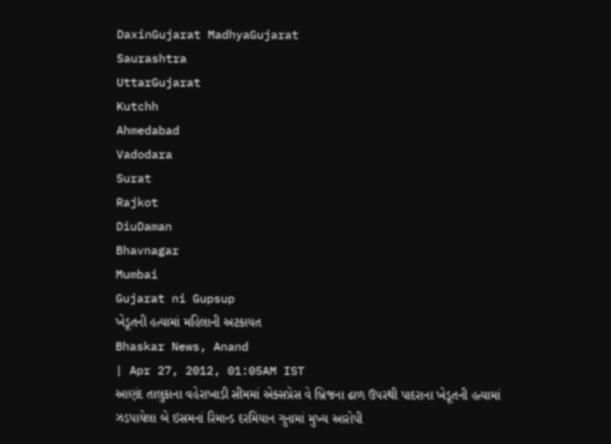DaxinGujarat MadhyaGujarat
Saurashtra
UttarGujarat
Kutchh
Ahmedabad
Vadodara
Surat
Rajkot
DiuDaman
Bhavnagar
Mumbai
Gujarat ni Gupsup
ખેડૂતની હત્યામાં મહિલાની અટકાયત
Bhaskar News, Anand
| Apr 27, 2012, 01:05AM IST
આણંદ તાલુકાના વહેરાખાડી સીમમાં એક્સપ્રેસ વે બ્રિજના ઢાળ ઉપરથી પાદરાના ખેડૂતની હત્યામાં ઝડપાયેલા બે ઇસમનાં રિમાન્ડ દરમિયાન ગુનામાં મુખ્ય આરોપી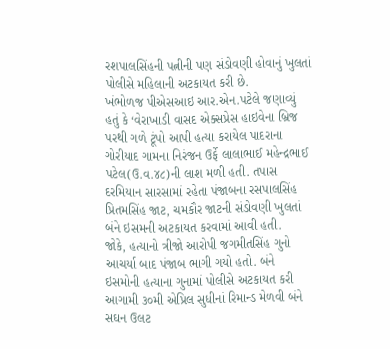રશપાલસિંહની પત્નીની પણ સંડોવણી હોવાનું ખુલતાં પોલીસે મહિલાની અટકાયત કરી છે.
ખંભોળજ પીએસઆઇ આર.એન.પટેલે જણાવ્યું હતું કે ‘વેરાખાડી વાસદ એક્સપ્રેસ હાઇવેના બ્રિજ પરથી ગળે ટૂંપો આપી હત્યા કરાયેલ પાદરાના ગોરીયાદ ગામના નિરંજન ઉર્ફે લાલાભાઈ મહેન્દ્રભાઈ પટેલ(ઉ.વ.૪૮)ની લાશ મળી હતી. તપાસ દરમિયાન સારસામાં રહેતા પંજાબના રસપાલસિંહ પ્રિતમસિંહ જાટ, ચમકૌર જાટની સંડોવણી ખુલતાં બંને ઇસમની અટકાયત કરવામાં આવી હતી.
જોકે, હત્યાનો ત્રીજો આરોપી જગમીતસિંહ ગુનો આચર્યા બાદ પંજાબ ભાગી ગયો હતો. બંને ઇસમોની હત્યાના ગુનામાં પોલીસે અટકાયત કરી આગામી ૩૦મી એપ્રિલ સુધીનાં રિમાન્ડ મેળવી બંને સઘન ઉલટ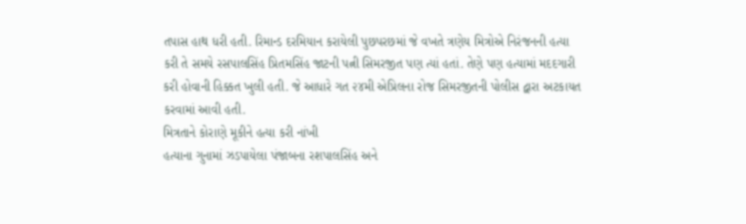તપાસ હાથ ધરી હતી. રિમાન્ડ દરમિયાન કરાયેલી પુછપરછમાં જે વખતે ત્રણેય મિત્રોએ નિરંજનની હત્યા કરી તે સમયે રસપાલસિંહ પ્રિતમસિંહ જાટની પત્ની સિમરજીત પણ ત્યાં હતાં. તેણે પણ હત્યામાં મદદગારી કરી હોવાની હિક્કત ખુલી હતી. જે આધારે ગત ૨૪મી એપ્રિલના રોજ સિમરજીતની પોલીસ દ્વારા અટકાયત કરવામાં આવી હતી.
મિત્રતાને કોરાણે મૂકીને હત્યા કરી નાંખી
હત્યાના ગુનામાં ઝડપાયેલા પંજાબના રશપાલસિંહ અને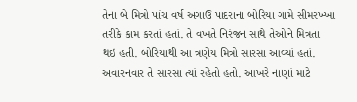તેના બે મિત્રો પાંચ વર્ષ અગાઉ પાદરાના બોરિયા ગામે સીમરખ્ખા તરીકે કામ કરતાં હતાં. તે વખતે નિરંજન સાથે તેઓને મિત્રતા થઇ હતી. બોરિયાથી આ ત્રણેય મિત્રો સારસા આવ્યાં હતાં. અવારનવાર તે સારસા ત્યાં રહેતો હતો. આખરે નાણાં માટે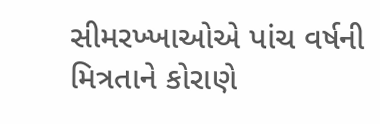સીમરખ્ખાઓએ પાંચ વર્ષની મિત્રતાને કોરાણે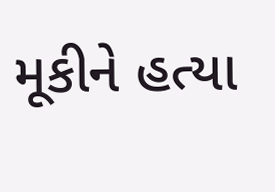મૂકીને હત્યા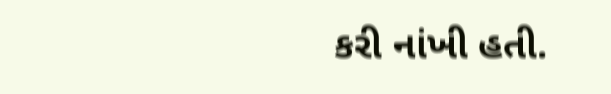કરી નાંખી હતી.